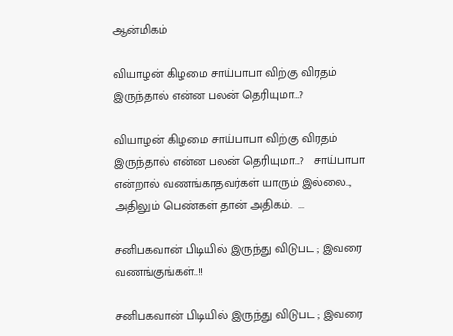ஆன்மிகம்

வியாழன் கிழமை சாய்பாபா விற்கு விரதம் இருந்தால் என்ன பலன் தெரியுமா…?

வியாழன் கிழமை சாய்பாபா விற்கு விரதம் இருந்தால் என்ன பலன் தெரியுமா...?   சாய்பாபா என்றால் வணங்காதவர்கள் யாரும் இல்லை.., அதிலும் பெண்கள் தான் அதிகம்.  ...

சனிபகவான் பிடியில் இருந்து விடுபட ; இவரை வணங்குங்கள்..!!

சனிபகவான் பிடியில் இருந்து விடுபட ; இவரை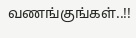வணங்குங்கள்..!!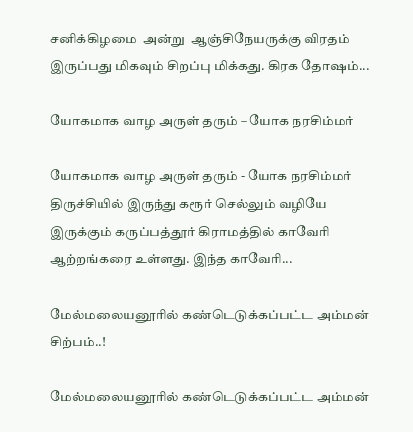சனிக்கிழமை  அன்று  ஆஞ்சிநேயருக்கு விரதம் இருப்பது மிகவும் சிறப்பு மிக்கது. கிரக தோஷம்...

யோகமாக வாழ அருள் தரும் – யோக நரசிம்மர்

யோகமாக வாழ அருள் தரும் - யோக நரசிம்மர் திருச்சியில் இருந்து கரூர் செல்லும் வழியே இருக்கும் கருப்பத்தூர் கிராமத்தில் காவேரி ஆற்றங்கரை உள்ளது. இந்த காவேரி...

மேல்மலையனூரில் கண்டெடுக்கப்பட்ட அம்மன் சிற்பம்..!

மேல்மலையனூரில் கண்டெடுக்கப்பட்ட அம்மன்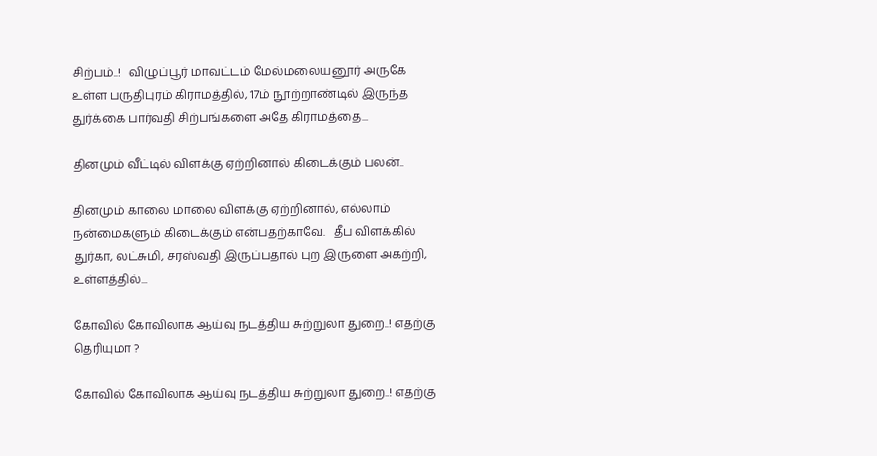சிற்பம்..!   விழுப்பூர் மாவட்டம் மேல்மலையனூர் அருகே உள்ள பருதிபுரம் கிராமத்தில், 17ம் நூற்றாண்டில் இருந்த துர்க்கை பார்வதி சிற்பங்களை அதே கிராமத்தை...

தினமும் வீட்டில் விளக்கு ஏற்றினால் கிடைக்கும் பலன்..

தினமும் காலை மாலை விளக்கு ஏற்றினால், எல்லாம் நன்மைகளும் கிடைக்கும் என்பதற்காவே.   தீப விளக்கில் துர்கா, லட்சுமி, சரஸ்வதி இருப்பதால் புற இருளை அகற்றி, உள்ளத்தில்...

கோவில் கோவிலாக ஆய்வு நடத்திய சுற்றுலா துறை..! எதற்கு தெரியுமா ?

கோவில் கோவிலாக ஆய்வு நடத்திய சுற்றுலா துறை..! எதற்கு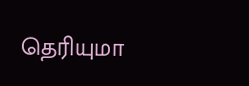தெரியுமா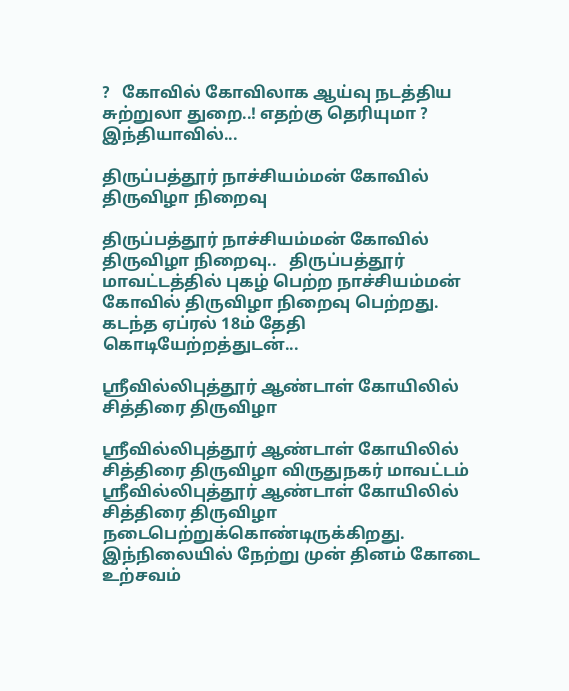?   கோவில் கோவிலாக ஆய்வு நடத்திய சுற்றுலா துறை..! எதற்கு தெரியுமா ? இந்தியாவில்...

திருப்பத்தூர் நாச்சியம்மன் கோவில் திருவிழா நிறைவு

திருப்பத்தூர் நாச்சியம்மன் கோவில் திருவிழா நிறைவு..   திருப்பத்தூர் மாவட்டத்தில் புகழ் பெற்ற நாச்சியம்மன் கோவில் திருவிழா நிறைவு பெற்றது. கடந்த ஏப்ரல் 18ம் தேதி கொடியேற்றத்துடன்...

ஸ்ரீவில்லிபுத்தூர் ஆண்டாள் கோயிலில் சித்திரை திருவிழா

ஸ்ரீவில்லிபுத்தூர் ஆண்டாள் கோயிலில் சித்திரை திருவிழா விருதுநகர் மாவட்டம் ஸ்ரீவில்லிபுத்தூர் ஆண்டாள் கோயிலில் சித்திரை திருவிழா நடைபெற்றுக்கொண்டிருக்கிறது. இந்நிலையில் நேற்று முன் தினம் கோடை உற்சவம்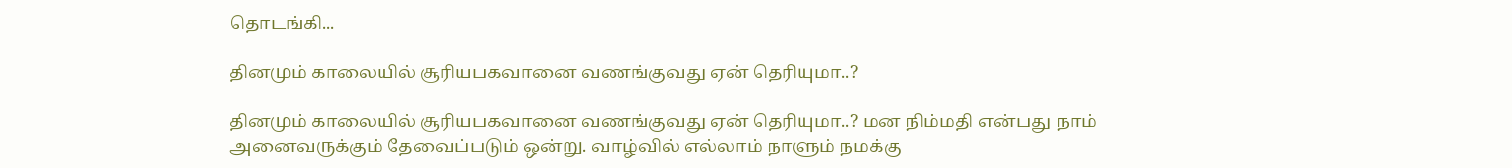தொடங்கி...

தினமும் காலையில் சூரியபகவானை வணங்குவது ஏன் தெரியுமா..?

தினமும் காலையில் சூரியபகவானை வணங்குவது ஏன் தெரியுமா..? மன நிம்மதி என்பது நாம் அனைவருக்கும் தேவைப்படும் ஒன்று. வாழ்வில் எல்லாம் நாளும் நமக்கு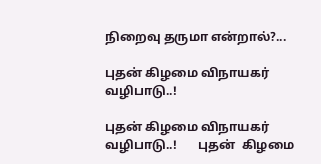நிறைவு தருமா என்றால்?...

புதன் கிழமை விநாயகர் வழிபாடு..!

புதன் கிழமை விநாயகர் வழிபாடு..!       புதன்  கிழமை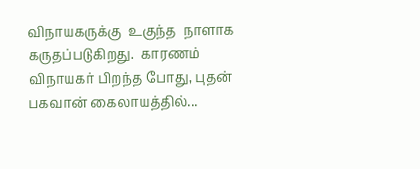விநாயகருக்கு  உகுந்த  நாளாக  கருதப்படுகிறது.  காரணம்  விநாயகர் பிறந்த போது, புதன் பகவான் கைலாயத்தில்...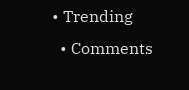• Trending
  • Comments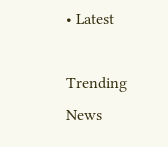• Latest

Trending News